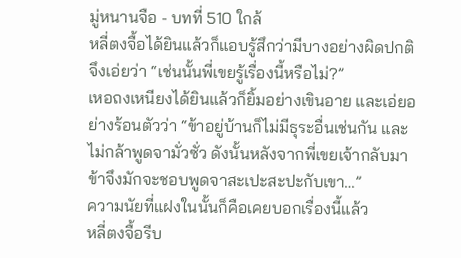มู่หนานจือ - บทที่ 510 ใกล้
หลี่ตงจื้อได้ยินแล้วก็แอบรู้สึกว่ามีบางอย่างผิดปกติ จึงเอ่ยว่า “เช่นนั้นพี่เขยรู้เรื่องนี้หรือไม่?”
เหอถงเหนียงได้ยินแล้วก็ยิ้มอย่างเขินอาย และเอ่ยอย่างร้อนตัวว่า “ข้าอยู่บ้านก็ไม่มีธุระอื่นเช่นกัน และไม่กล้าพูดจามั่วซั่ว ดังนั้นหลังจากพี่เขยเจ้ากลับมา ข้าจึงมักจะชอบพูดจาสะเปะสะปะกับเขา…”
ความนัยที่แฝงในนั้นก็คือเคยบอกเรื่องนี้แล้ว
หลี่ตงจื้อรีบ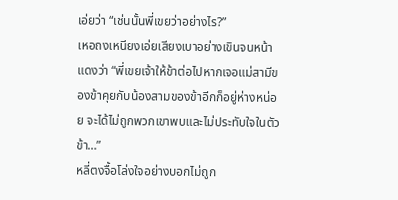เอ่ยว่า “เช่นนั้นพี่เขยว่าอย่างไร?”
เหอถงเหนียงเอ่ยเสียงเบาอย่างเขินจนหน้าแดงว่า “พี่เขยเจ้าให้ข้าต่อไปหากเจอแม่สามีของข้าคุยกับน้องสามของข้าอีกก็อยู่ห่างหน่อย จะได้ไม่ถูกพวกเขาพบและไม่ประทับใจในตัวข้า…”
หลี่ตงจื้อโล่งใจอย่างบอกไม่ถูก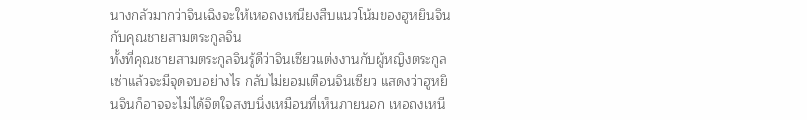นางกลัวมากว่าจินเฉิงจะให้เหอถงเหนียงสืบแนวโน้มของฮูหยินจินกับคุณชายสามตระกูลจิน
ทั้งที่คุณชายสามตระกูลจินรู้ดีว่าจินเซียวแต่งงานกับผู้หญิงตระกูลเซ่าแล้วจะมีจุดจบอย่างไร กลับไม่ยอมเตือนจินเซียว แสดงว่าฮูหยินจินก็อาจจะไม่ได้จิตใจสงบนิ่งเหมือนที่เห็นภายนอก เหอถงเหนี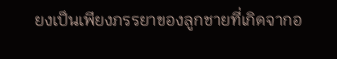ยงเป็นเพียงภรรยาของลูกชายที่เกิดจากอ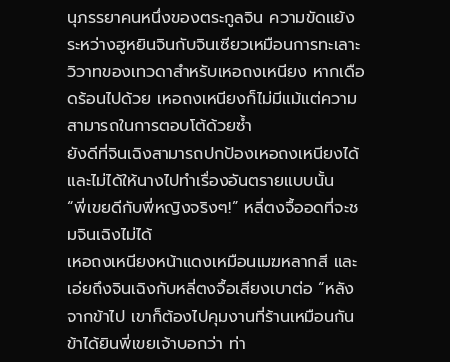นุภรรยาคนหนึ่งของตระกูลจิน ความขัดแย้งระหว่างฮูหยินจินกับจินเซียวเหมือนการทะเลาะวิวาทของเทวดาสำหรับเหอถงเหนียง หากเดือดร้อนไปด้วย เหอถงเหนียงก็ไม่มีแม้แต่ความสามารถในการตอบโต้ด้วยซ้ำ
ยังดีที่จินเฉิงสามารถปกป้องเหอถงเหนียงได้ และไม่ได้ให้นางไปทำเรื่องอันตรายแบบนั้น
“พี่เขยดีกับพี่หญิงจริงๆ!” หลี่ตงจื้ออดที่จะชมจินเฉิงไม่ได้
เหอถงเหนียงหน้าแดงเหมือนเมฆหลากสี และเอ่ยถึงจินเฉิงกับหลี่ตงจื้อเสียงเบาต่อ “หลังจากข้าไป เขาก็ต้องไปคุมงานที่ร้านเหมือนกัน ข้าได้ยินพี่เขยเจ้าบอกว่า ท่า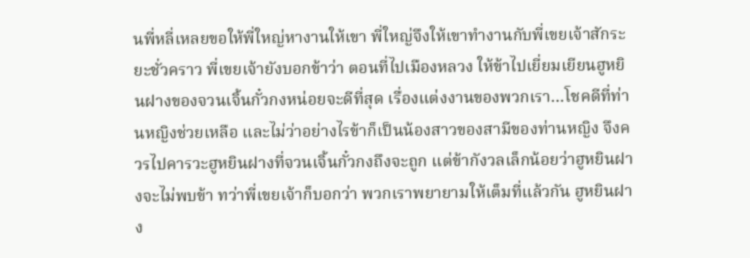นพี่หลี่เหลยขอให้พี่ใหญ่หางานให้เขา พี่ใหญ่จึงให้เขาทำงานกับพี่เขยเจ้าสักระยะชั่วคราว พี่เขยเจ้ายังบอกข้าว่า ตอนที่ไปเมืองหลวง ให้ข้าไปเยี่ยมเยียนฮูหยินฝางของจวนเจิ้นกั๋วกงหน่อยจะดีที่สุด เรื่องแต่งงานของพวกเรา…โชคดีที่ท่านหญิงช่วยเหลือ และไม่ว่าอย่างไรข้าก็เป็นน้องสาวของสามีของท่านหญิง จึงควรไปคารวะฮูหยินฝางที่จวนเจิ้นกั๋วกงถึงจะถูก แต่ข้ากังวลเล็กน้อยว่าฮูหยินฝางจะไม่พบข้า ทว่าพี่เขยเจ้าก็บอกว่า พวกเราพยายามให้เต็มที่แล้วกัน ฮูหยินฝาง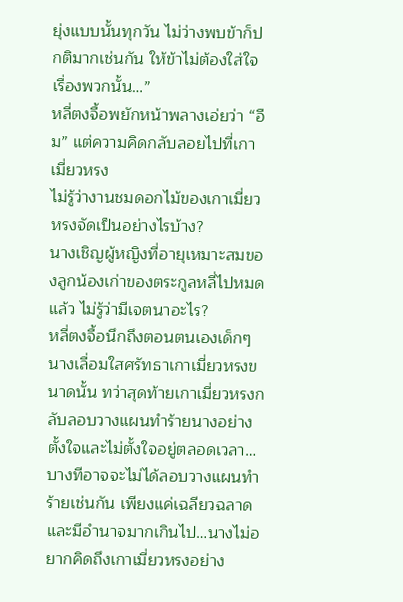ยุ่งแบบนั้นทุกวัน ไม่ว่างพบข้าก็ปกติมากเช่นกัน ให้ข้าไม่ต้องใส่ใจเรื่องพวกนั้น…”
หลี่ตงจื้อพยักหน้าพลางเอ่ยว่า “อืม” แต่ความคิดกลับลอยไปที่เกาเมี่ยวหรง
ไม่รู้ว่างานชมดอกไม้ของเกาเมี่ยวหรงจัดเป็นอย่างไรบ้าง?
นางเชิญผู้หญิงที่อายุเหมาะสมของลูกน้องเก่าของตระกูลหลี่ไปหมดแล้ว ไม่รู้ว่ามีเจตนาอะไร?
หลี่ตงจื้อนึกถึงตอนตนเองเด็กๆ นางเลื่อมใสศรัทธาเกาเมี่ยวหรงขนาดนั้น ทว่าสุดท้ายเกาเมี่ยวหรงกลับลอบวางแผนทำร้ายนางอย่างตั้งใจและไม่ตั้งใจอยู่ตลอดเวลา…บางทีอาจจะไม่ได้ลอบวางแผนทำร้ายเช่นกัน เพียงแค่เฉลียวฉลาดและมีอำนาจมากเกินไป…นางไม่อยากคิดถึงเกาเมี่ยวหรงอย่าง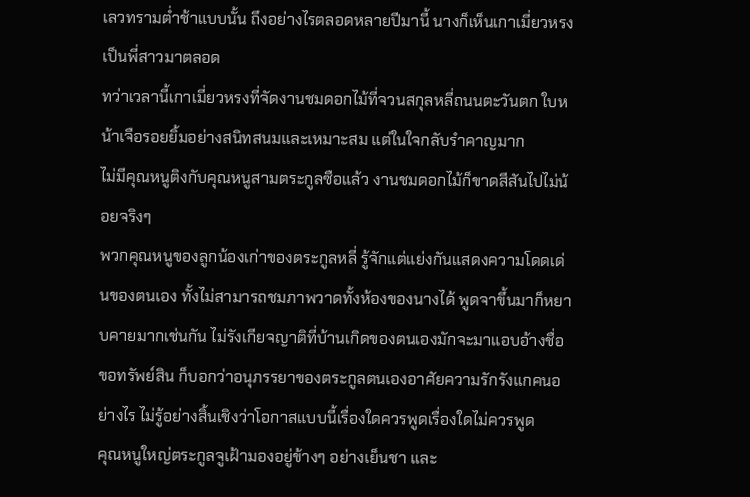เลวทรามต่ำช้าแบบนั้น ถึงอย่างไรตลอดหลายปีมานี้ นางก็เห็นเกาเมี่ยวหรงเป็นพี่สาวมาตลอด
ทว่าเวลานี้เกาเมี่ยวหรงที่จัดงานชมดอกไม้ที่จวนสกุลหลี่ถนนตะวันตก ใบหน้าเจือรอยยิ้มอย่างสนิทสนมและเหมาะสม แต่ในใจกลับรำคาญมาก
ไม่มีคุณหนูติงกับคุณหนูสามตระกูลซือแล้ว งานชมดอกไม้ก็ขาดสีสันไปไม่น้อยจริงๆ
พวกคุณหนูของลูกน้องเก่าของตระกูลหลี่ รู้จักแต่แย่งกันแสดงความโดดเด่นของตนเอง ทั้งไม่สามารถชมภาพวาดทั้งห้องของนางได้ พูดจาขึ้นมาก็หยาบคายมากเช่นกัน ไม่รังเกียจญาติที่บ้านเกิดของตนเองมักจะมาแอบอ้างชื่อขอทรัพย์สิน ก็บอกว่าอนุภรรยาของตระกูลตนเองอาศัยความรักรังแกคนอย่างไร ไม่รู้อย่างสิ้นเชิงว่าโอกาสแบบนี้เรื่องใดควรพูดเรื่องใดไม่ควรพูด
คุณหนูใหญ่ตระกูลจูเฝ้ามองอยู่ข้างๆ อย่างเย็นชา และ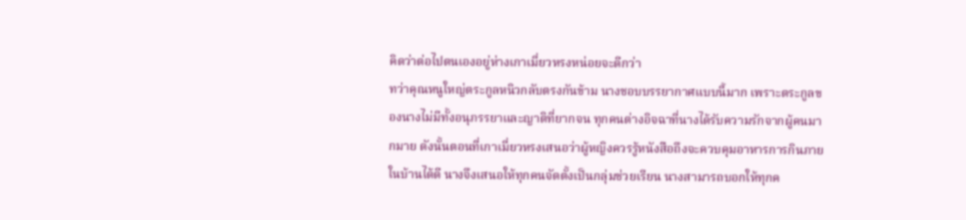คิดว่าต่อไปตนเองอยู่ห่างเกาเมี่ยวหรงหน่อยจะดีกว่า
ทว่าคุณหนูใหญ่ตระกูลหนิวกลับตรงกันข้าม นางชอบบรรยากาศแบบนี้มาก เพราะตระกูลของนางไม่มีทั้งอนุภรรยาและญาติที่ยากจน ทุกคนต่างอิจฉาที่นางได้รับความรักจากผู้คนมากมาย ดังนั้นตอนที่เกาเมี่ยวหรงเสนอว่าผู้หญิงควรรู้หนังสือถึงจะควบคุมอาหารการกินภายในบ้านได้ดี นางจึงเสนอให้ทุกคนจัดตั้งเป็นกลุ่มช่วยเรียน นางสามารถบอกให้ทุกค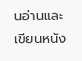นอ่านและเขียนหนัง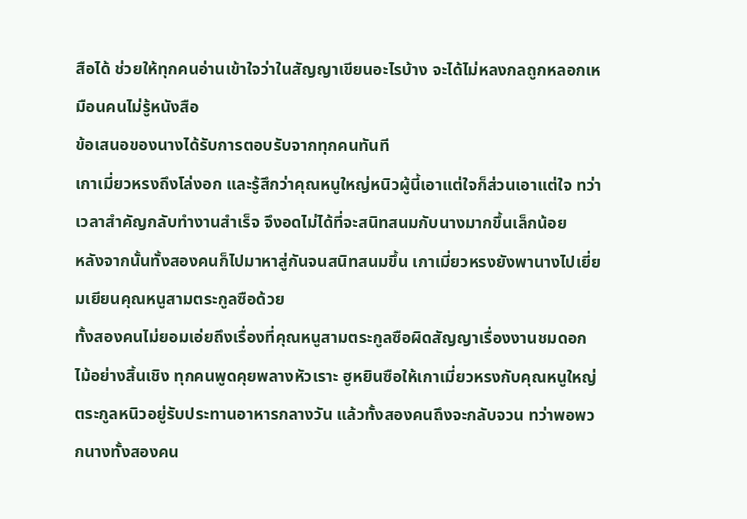สือได้ ช่วยให้ทุกคนอ่านเข้าใจว่าในสัญญาเขียนอะไรบ้าง จะได้ไม่หลงกลถูกหลอกเหมือนคนไม่รู้หนังสือ
ข้อเสนอของนางได้รับการตอบรับจากทุกคนทันที
เกาเมี่ยวหรงถึงโล่งอก และรู้สึกว่าคุณหนูใหญ่หนิวผู้นี้เอาแต่ใจก็ส่วนเอาแต่ใจ ทว่าเวลาสำคัญกลับทำงานสำเร็จ จึงอดไม่ได้ที่จะสนิทสนมกับนางมากขึ้นเล็กน้อย
หลังจากนั้นทั้งสองคนก็ไปมาหาสู่กันจนสนิทสนมขึ้น เกาเมี่ยวหรงยังพานางไปเยี่ยมเยียนคุณหนูสามตระกูลซือด้วย
ทั้งสองคนไม่ยอมเอ่ยถึงเรื่องที่คุณหนูสามตระกูลซือผิดสัญญาเรื่องงานชมดอกไม้อย่างสิ้นเชิง ทุกคนพูดคุยพลางหัวเราะ ฮูหยินซือให้เกาเมี่ยวหรงกับคุณหนูใหญ่ตระกูลหนิวอยู่รับประทานอาหารกลางวัน แล้วทั้งสองคนถึงจะกลับจวน ทว่าพอพวกนางทั้งสองคน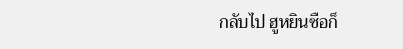กลับไป ฮูหยินซือก็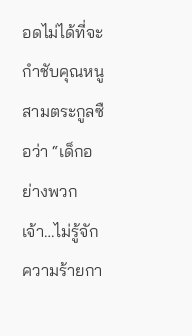อดไม่ได้ที่จะกำชับคุณหนูสามตระกูลซือว่า “เด็กอย่างพวกเจ้า…ไม่รู้จักความร้ายกา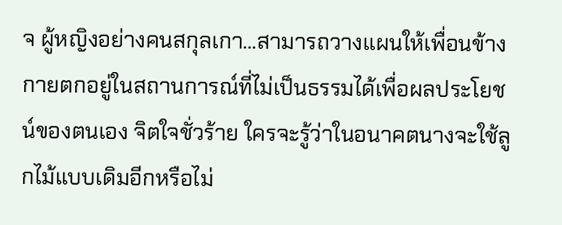จ ผู้หญิงอย่างคนสกุลเกา…สามารถวางแผนให้เพื่อนข้างกายตกอยู่ในสถานการณ์ที่ไม่เป็นธรรมได้เพื่อผลประโยชน์ของตนเอง จิตใจชั่วร้าย ใครจะรู้ว่าในอนาคตนางจะใช้ลูกไม้แบบเดิมอีกหรือไม่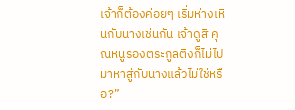เจ้าก็ต้องค่อยๆ เริ่มห่างเหินกับนางเช่นกัน เจ้าดูสิ คุณหนูรองตระกูลติงก็ไม่ไปมาหาสู่กับนางแล้วไม่ใช่หรือ?”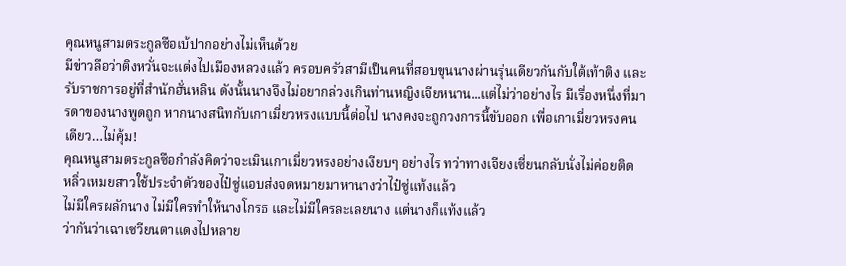คุณหนูสามตระกูลซือเบ้ปากอย่างไม่เห็นด้วย
มีข่าวลือว่าติงหวั่นจะแต่งไปเมืองหลวงแล้ว ครอบครัวสามีเป็นคนที่สอบขุนนางผ่านรุ่นเดียวกันกับใต้เท้าติง และรับราชการอยู่ที่สำนักฮั่นหลิน ดังนั้นนางจึงไม่อยากล่วงเกินท่านหญิงเจียหนาน...แต่ไม่ว่าอย่างไร มีเรื่องหนึ่งที่มารดาของนางพูดถูก หากนางสนิทกับเกาเมี่ยวหรงแบบนี้ต่อไป นางคงจะถูกวงการนี้ขับออก เพื่อเกาเมี่ยวหรงคนเดียว…ไม่คุ้ม!
คุณหนูสามตระกูลซือกำลังคิดว่าจะเมินเกาเมี่ยวหรงอย่างเงียบๆ อย่างไร ทว่าทางเจียงเซี่ยนกลับนั่งไม่ค่อยติด
หลิ่วเหมยสาวใช้ประจำตัวของไป๋ซู่แอบส่งจดหมายมาหานางว่าไป๋ซู่แท้งแล้ว
ไม่มีใครผลักนาง ไม่มีใครทำให้นางโกรธ และไม่มีใครละเลยนาง แต่นางก็แท้งแล้ว
ว่ากันว่าเฉาเซวียนตาแดงไปหลาย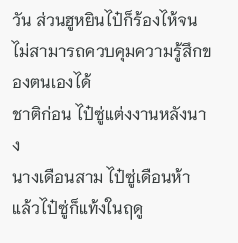วัน ส่วนฮูหยินไป๋ก็ร้องไห้จนไม่สามารถควบคุมความรู้สึกของตนเองได้
ชาติก่อน ไป๋ซู่แต่งงานหลังนาง
นางเดือนสาม ไป๋ซู่เดือนห้า
แล้วไป๋ซู่ก็แท้งในฤดู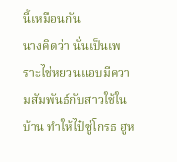นี้เหมือนกัน
นางคิดว่า นั่นเป็นเพราะไช่หยวนแอบมีความสัมพันธ์กับสาวใช้ในบ้าน ทำให้ไป๋ซู่โกรธ ฮูห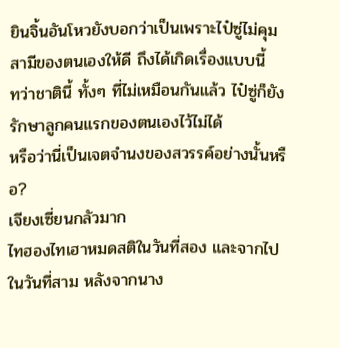ยินจิ้นอันโหวยังบอกว่าเป็นเพราะไป๋ซู่ไม่คุมสามีของตนเองให้ดี ถึงได้เกิดเรื่องแบบนี้
ทว่าชาตินี้ ทั้งๆ ที่ไม่เหมือนกันแล้ว ไป๋ซู่ก็ยังรักษาลูกคนแรกของตนเองไว้ไม่ได้
หรือว่านี่เป็นเจตจำนงของสวรรค์อย่างนั้นหรือ?
เจียงเซี่ยนกลัวมาก
ไทฮองไทเฮาหมดสติในวันที่สอง และจากไปในวันที่สาม หลังจากนาง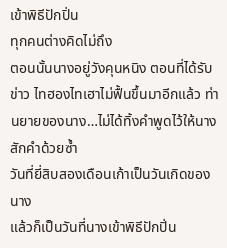เข้าพิธีปักปิ่น
ทุกคนต่างคิดไม่ถึง
ตอนนั้นนางอยู่วังคุนหนิง ตอนที่ได้รับข่าว ไทฮองไทเฮาไม่ฟื้นขึ้นมาอีกแล้ว ท่านยายของนาง…ไม่ได้ทิ้งคำพูดไว้ให้นางสักคำด้วยซ้ำ
วันที่ยี่สิบสองเดือนเก้าเป็นวันเกิดของนาง
แล้วก็เป็นวันที่นางเข้าพิธีปักปิ่น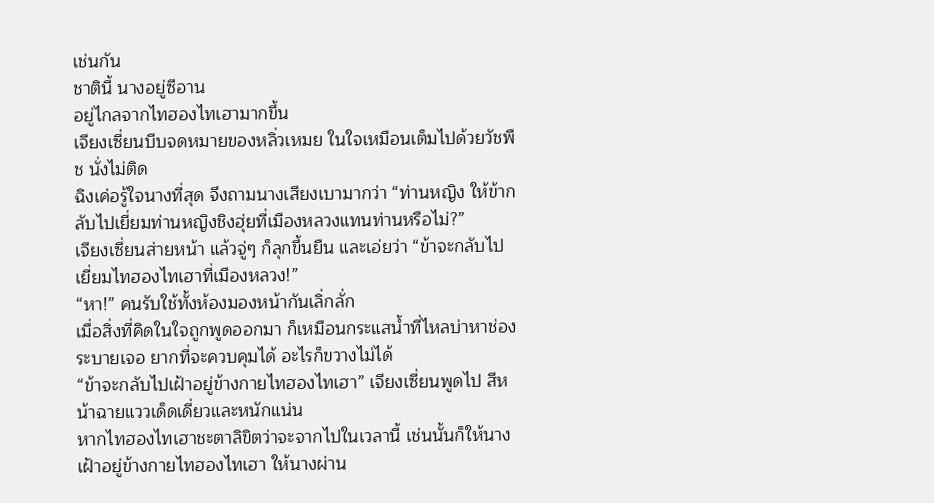เช่นกัน
ชาตินี้ นางอยู่ซีอาน
อยู่ไกลจากไทฮองไทเฮามากขึ้น
เจียงเซี่ยนบีบจดหมายของหลิ่วเหมย ในใจเหมือนเต็มไปด้วยวัชพืช นั่งไม่ติด
ฉิงเค่อรู้ใจนางที่สุด จึงถามนางเสียงเบามากว่า “ท่านหญิง ให้ข้ากลับไปเยี่ยมท่านหญิงชิงฮุ่ยที่เมืองหลวงแทนท่านหรือไม่?”
เจียงเซี่ยนส่ายหน้า แล้วจู่ๆ ก็ลุกขึ้นยืน และเอ่ยว่า “ข้าจะกลับไปเยี่ยมไทฮองไทเฮาที่เมืองหลวง!”
“หา!” คนรับใช้ทั้งห้องมองหน้ากันเลิ่กลั่ก
เมื่อสิ่งที่คิดในใจถูกพูดออกมา ก็เหมือนกระแสน้ำที่ไหลบ่าหาช่องระบายเจอ ยากที่จะควบคุมได้ อะไรก็ขวางไม่ได้
“ข้าจะกลับไปเฝ้าอยู่ข้างกายไทฮองไทเฮา” เจียงเซี่ยนพูดไป สีหน้าฉายแววเด็ดเดี่ยวและหนักแน่น
หากไทฮองไทเฮาชะตาลิขิตว่าจะจากไปในเวลานี้ เช่นนั้นก็ให้นางเฝ้าอยู่ข้างกายไทฮองไทเฮา ให้นางผ่าน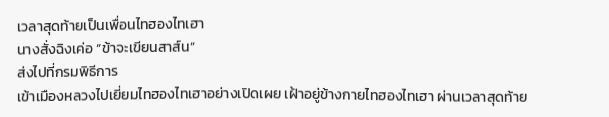เวลาสุดท้ายเป็นเพื่อนไทฮองไทเฮา
นางสั่งฉิงเค่อ “ข้าจะเขียนสาส์น”
ส่งไปที่กรมพิธีการ
เข้าเมืองหลวงไปเยี่ยมไทฮองไทเฮาอย่างเปิดเผย เฝ้าอยู่ข้างกายไทฮองไทเฮา ผ่านเวลาสุดท้าย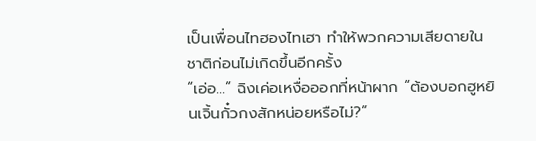เป็นเพื่อนไทฮองไทเฮา ทำให้พวกความเสียดายในชาติก่อนไม่เกิดขึ้นอีกครั้ง
“เอ่อ…” ฉิงเค่อเหงื่อออกที่หน้าผาก “ต้องบอกฮูหยินเจิ้นกั๋วกงสักหน่อยหรือไม่?”